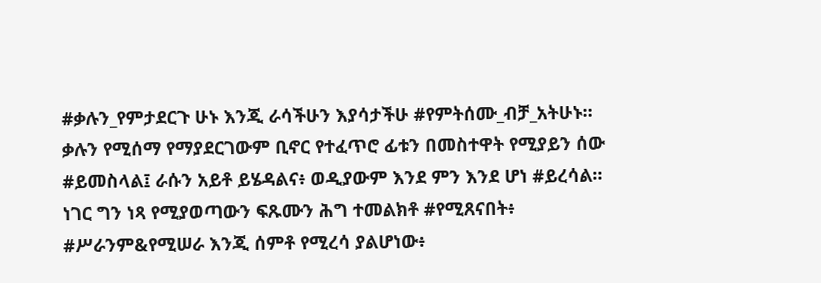#ቃሉን_የምታደርጉ ሁኑ እንጂ ራሳችሁን እያሳታችሁ #የምትሰሙ_ብቻ_አትሁኑ። ቃሉን የሚሰማ የማያደርገውም ቢኖር የተፈጥሮ ፊቱን በመስተዋት የሚያይን ሰው #ይመስላል፤ ራሱን አይቶ ይሄዳልና፥ ወዲያውም እንደ ምን እንደ ሆነ #ይረሳል። ነገር ግን ነጻ የሚያወጣውን ፍጹሙን ሕግ ተመልክቶ #የሚጸናበት፥ #ሥራንም&የሚሠራ እንጂ ሰምቶ የሚረሳ ያልሆነው፥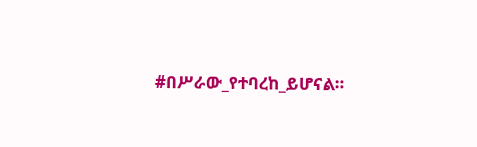#በሥራው_የተባረከ_ይሆናል።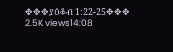✥✥✥ያዕቆብ 1:22-25✥✥✥ 2.5K views14:08